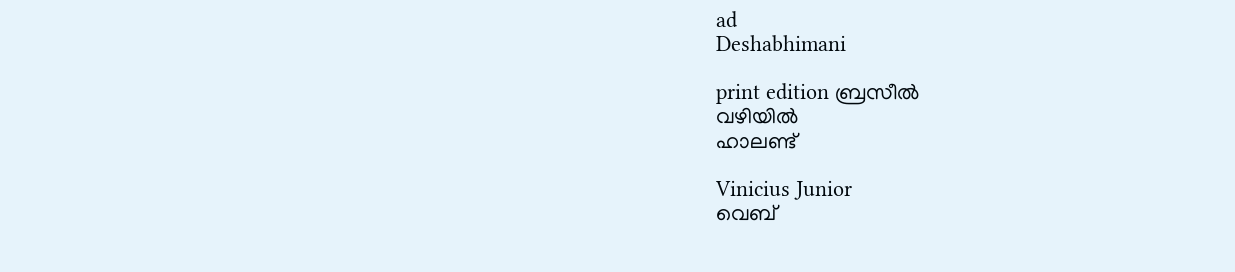ad
Deshabhimani

print edition ബ്രസീൽ
വഴിയിൽ
ഹാലണ്ട്‌

Vinicius Junior
വെബ്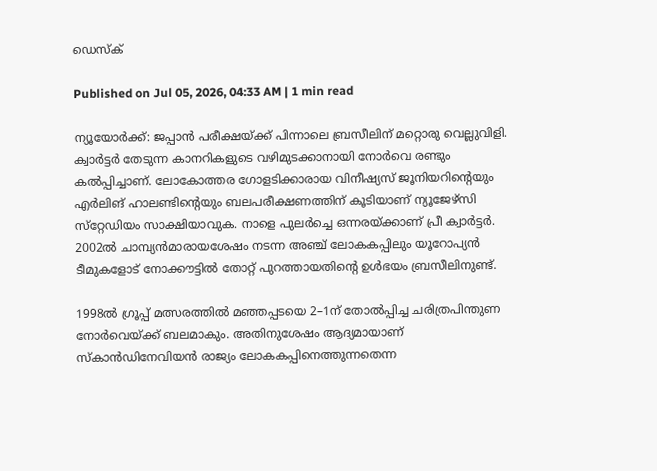ഡെസ്ക്

Published on Jul 05, 2026, 04:33 AM | 1 min read

ന്യൂയോർക്ക്‌: ജപ്പാൻ പരീക്ഷയ്‌ക്ക്‌ പിന്നാലെ ബ്രസീലിന്‌ മറ്റൊരു വെല്ലുവിളി. ക്വാർട്ടർ തേടുന്ന കാനറികളുടെ വഴിമുടക്കാനായി നോർവെ രണ്ടും കൽപ്പിച്ചാണ്‌. ലോകോത്തര ഗോളടിക്കാരായ വിനീഷ്യസ്‌ ജൂനിയറിന്റെയും എർലിങ്‌ ഹാലണ്ടിന്റെയും ബലപരീക്ഷണത്തിന്‌ കൂടിയാണ്‌ ന്യൂജേഴ്‌സി സ്‌റ്റേഡിയം സാക്ഷിയാവുക. നാളെ പുലർച്ചെ ഒന്നരയ്‌ക്കാണ്‌ പ്രീ ക്വാർട്ടർ. 2002ൽ ചാമ്പ്യൻമാരായശേഷം നടന്ന അഞ്ച്‌ ലോകകപ്പിലും യൂറോപ്യൻ ടീമുകളോട്‌ നോക്ക‍ൗട്ടിൽ തോറ്റ്‌ പുറത്തായതിന്റെ ഉൾഭയം ബ്രസീലിനുണ്ട്‌.

1998ൽ ഗ്രൂപ്പ്‌ മത്സരത്തിൽ മഞ്ഞപ്പടയെ 2–1ന്‌ തോൽപ്പിച്ച ചരിത്രപിന്തുണ നോർവെയ്‌ക്ക്‌ ബലമാകും. അതിനുശേഷം ആദ്യമായാണ്‌ സ്‌കാൻഡിനേവിയൻ രാജ്യം ലോകകപ്പിനെത്തുന്നതെന്ന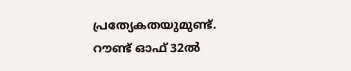പ്രത്യേകതയുമുണ്ട്‌. റ‍ൗണ്ട്‌ ഓഫ്‌ 32ൽ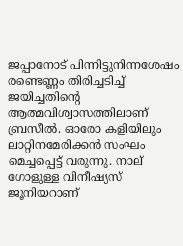ജപ്പാനോട്‌ പിന്നിട്ടുനിന്നശേഷം രണ്ടെണ്ണം തിരിച്ചടിച്ച്‌ ജയിച്ചതിന്റെ ആത്മവിശ്വാസത്തിലാണ്‌ ബ്രസീൽ. ഓരോ കളിയിലും ലാറ്റിനമേരിക്കൻ സംഘം മെച്ചപ്പെട്ട്‌ വരുന്നു. നാല്‌ ഗോളുള്ള വിനീഷ്യസ്‌ ജൂനിയറാണ്‌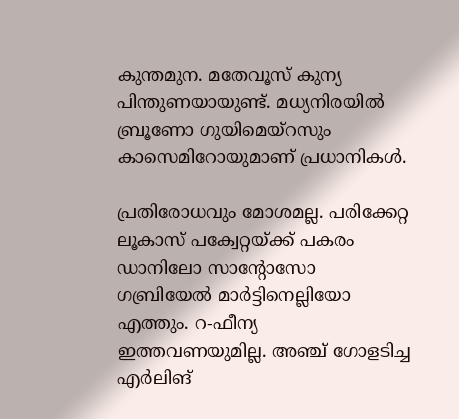കുന്തമുന. മതേവൂസ്‌ കുന്യ പിന്തുണയായുണ്ട്‌. മധ്യനിരയിൽ ബ്രൂണോ ഗുയിമെയ്‌റസും കാസെമിറോയുമാണ്‌ പ്രധാനികൾ.

പ്രതിരോധവും മോശമല്ല. പരിക്കേറ്റ ല‍ൂകാസ്‌ പക്വേറ്റയ്‌ക്ക്‌ പകരം ഡാനിലോ സാന്റോസോ ഗബ്രിയേൽ മാർട്ടിനെല്ലിയോ എത്തും. റ-ഫീന്യ ഇത്തവണയുമില്ല. അഞ്ച്‌ ഗോളടിച്ച എർലിങ്‌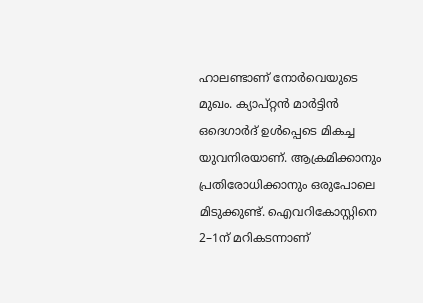ഹാലണ്ടാണ്‌ നോർവെയുടെ മുഖം. ക്യാപ്‌റ്റൻ മാർട്ടിൻ ഒദെഗാർദ്‌ ഉൾപ്പെടെ മികച്ച യുവനിരയാണ്‌. ആക്രമിക്കാനും പ്രതിരോധിക്കാനും ഒരുപോലെ മിടുക്കുണ്ട്‌. ഐവറികോസ്റ്റിനെ 2–1ന്‌ മറികടന്നാണ്‌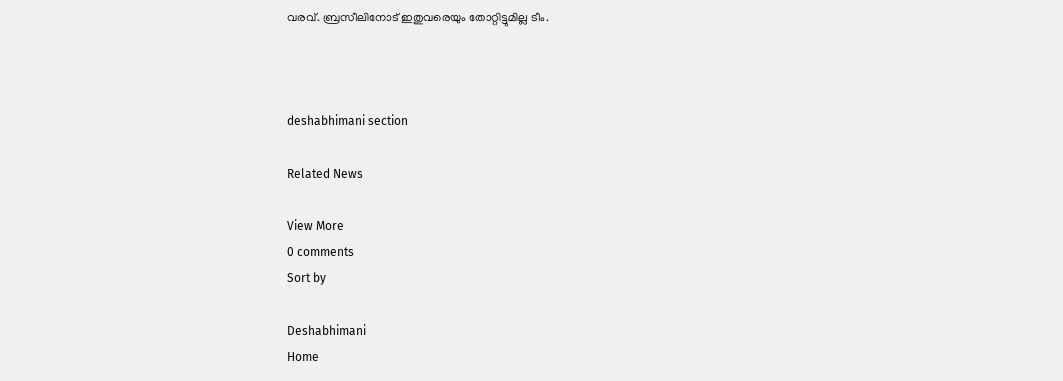വരവ്‌. ബ്രസീലിനോട്‌ ഇതുവരെയും തോറ്റിട്ടുമില്ല ടീം.



deshabhimani section

Related News

View More
0 comments
Sort by

Deshabhimani
Home